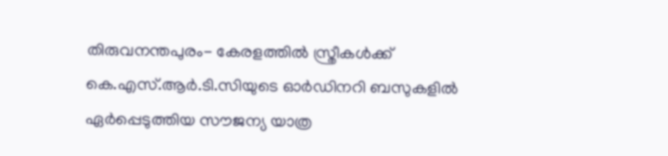തിരുവനന്തപുരം- കേരളത്തിൽ സ്ത്രീകൾക്ക് കെ.എസ്.ആർ.ടി.സിയുടെ ഓർഡിനറി ബസുകളിൽ ഏർപ്പെടുത്തിയ സൗജന്യ യാത്ര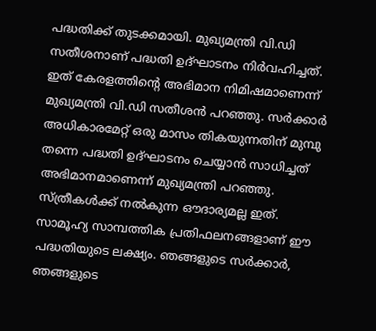പദ്ധതിക്ക് തുടക്കമായി. മുഖ്യമന്ത്രി വി.ഡി സതീശനാണ് പദ്ധതി ഉദ്ഘാടനം നിർവഹിച്ചത്. ഇത് കേരളത്തിന്റെ അഭിമാന നിമിഷമാണെന്ന് മുഖ്യമന്ത്രി വി.ഡി സതീശൻ പറഞ്ഞു. സർക്കാർ അധികാരമേറ്റ് ഒരു മാസം തികയുന്നതിന് മുമ്പു തന്നെ പദ്ധതി ഉദ്ഘാടനം ചെയ്യാൻ സാധിച്ചത് അഭിമാനമാണെന്ന് മുഖ്യമന്ത്രി പറഞ്ഞു. സ്ത്രീകൾക്ക് നൽകുന്ന ഔദാര്യമല്ല ഇത്. സാമൂഹ്യ സാമ്പത്തിക പ്രതിഫലനങ്ങളാണ് ഈ പദ്ധതിയുടെ ലക്ഷ്യം. ഞങ്ങളുടെ സർക്കാർ, ഞങ്ങളുടെ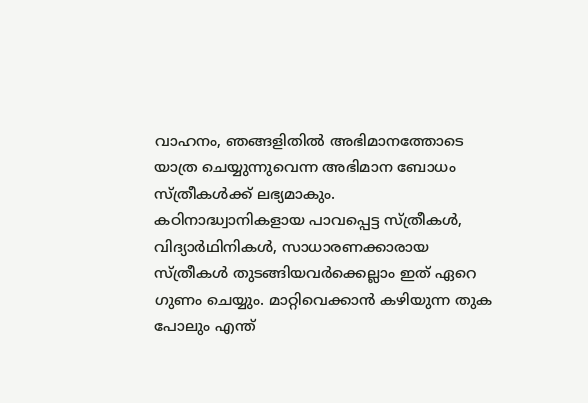വാഹനം, ഞങ്ങളിതിൽ അഭിമാനത്തോടെ യാത്ര ചെയ്യുന്നുവെന്ന അഭിമാന ബോധം സ്ത്രീകൾക്ക് ലഭ്യമാകും.
കഠിനാദ്ധ്വാനികളായ പാവപ്പെട്ട സ്ത്രീകൾ, വിദ്യാർഥിനികൾ, സാധാരണക്കാരായ സ്ത്രീകൾ തുടങ്ങിയവർക്കെല്ലാം ഇത് ഏറെ ഗുണം ചെയ്യും. മാറ്റിവെക്കാൻ കഴിയുന്ന തുക പോലും എന്ത്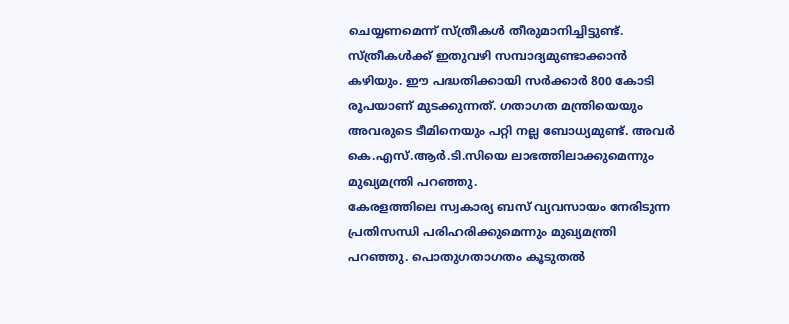ചെയ്യണമെന്ന് സ്ത്രീകൾ തീരുമാനിച്ചിട്ടുണ്ട്. സ്ത്രീകൾക്ക് ഇതുവഴി സമ്പാദ്യമുണ്ടാക്കാൻ കഴിയും. ഈ പദ്ധതിക്കായി സർക്കാർ 800 കോടി രൂപയാണ് മുടക്കുന്നത്. ഗതാഗത മന്ത്രിയെയും അവരുടെ ടീമിനെയും പറ്റി നല്ല ബോധ്യമുണ്ട്. അവർ കെ.എസ്.ആർ.ടി.സിയെ ലാഭത്തിലാക്കുമെന്നും മുഖ്യമന്ത്രി പറഞ്ഞു.
കേരളത്തിലെ സ്വകാര്യ ബസ് വ്യവസായം നേരിടുന്ന പ്രതിസന്ധി പരിഹരിക്കുമെന്നും മുഖ്യമന്ത്രി പറഞ്ഞു. പൊതുഗതാഗതം കൂടുതൽ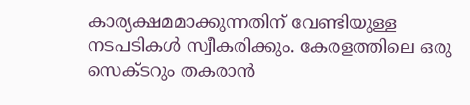കാര്യക്ഷമമാക്കുന്നതിന് വേണ്ടിയുള്ള നടപടികൾ സ്വീകരിക്കും. കേരളത്തിലെ ഒരു സെക്ടറും തകരാൻ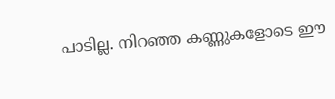പാടില്ല. നിറഞ്ഞ കണ്ണുകളോടെ ഈ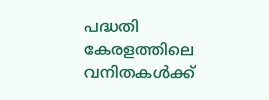പദ്ധതി കേരളത്തിലെ വനിതകൾക്ക്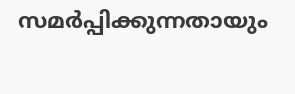സമർപ്പിക്കുന്നതായും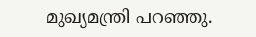മുഖ്യമന്ത്രി പറഞ്ഞു.